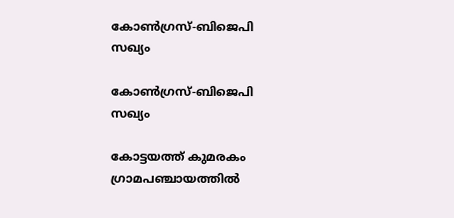കോണ്‍ഗ്രസ്-ബിജെപി സഖ്യം

കോണ്‍ഗ്രസ്-ബിജെപി സഖ്യം

കോട്ടയത്ത് കുമരകം ഗ്രാമപഞ്ചായത്തില്‍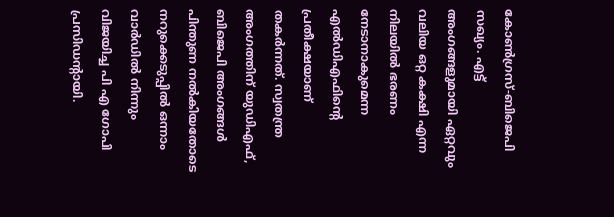കോണ്‍ഗ്രസ്-ബിജെപി സഖ്യം. എട്ട് അംഗങ്ങളുമായി ഏറ്റവും വലിയ ഒറ്റ കക്ഷി എന്ന നിലയില്‍ ഭരണം നേടാനാകുമെന്ന എല്‍ഡിഎഫിന്റെ പ്രതീക്ഷയാണ് തകര്‍ന്നത്. സ്വതന്ത്ര അംഗത്തിന് യുഡിഎഫ്, ബിജെപി അംഗങ്ങള്‍ പിന്തുണ നല്‍കിയതോടെ നറുക്കെടുപ്പില്‍ ഒന്നാം വാര്‍ഡില്‍ നിന്നും വിജയിച്ച പി എ ഗോപി പ്രസിഡന്റായി.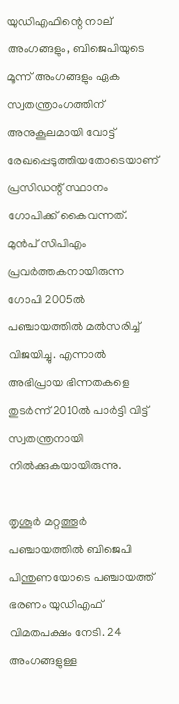യുഡിഎഫിന്റെ നാല് അംഗങ്ങളും, ബിജെപിയുടെ മൂന്ന് അംഗങ്ങളും ഏക സ്വതന്ത്രാംഗത്തിന് അനുകൂലമായി വോട്ട് രേഖപ്പെടുത്തിയതോടെയാണ് പ്രസിഡന്റ് സ്ഥാനം ഗോപിക്ക് കൈവന്നത്. മുന്‍പ് സിപിഎം പ്രവര്‍ത്തകനായിരുന്ന ഗോപി 2005ല്‍ പഞ്ചായത്തില്‍ മല്‍സരിച്ച് വിജയിച്ചു. എന്നാല്‍ അഭിപ്രായ ഭിന്നതകളെ തുടര്‍ന്ന് 2010ല്‍ പാര്‍ട്ടി വിട്ട് സ്വതന്ത്രനായി നില്‍ക്കുകയായിരുന്നു.

തൃശൂര്‍ മറ്റത്തൂര്‍ പഞ്ചായത്തില്‍ ബിജെപി പിന്തുണയോടെ പഞ്ചായത്ത് ഭരണം യുഡിഎഫ് വിമതപക്ഷം നേടി. 24 അംഗങ്ങളുള്ള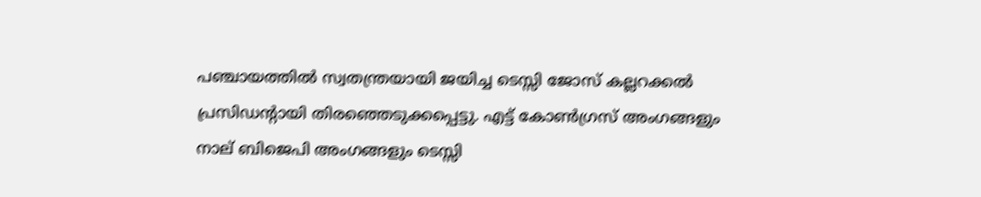പഞ്ചായത്തില്‍ സ്വതന്ത്രയായി ജയിച്ച ടെസ്സി ജോസ് കല്ലറക്കല്‍ പ്രസിഡന്റായി തിരഞ്ഞെടുക്കപ്പെട്ടു. എട്ട് കോണ്‍ഗ്രസ് അംഗങ്ങളും നാല് ബിജെപി അംഗങ്ങളും ടെസ്സി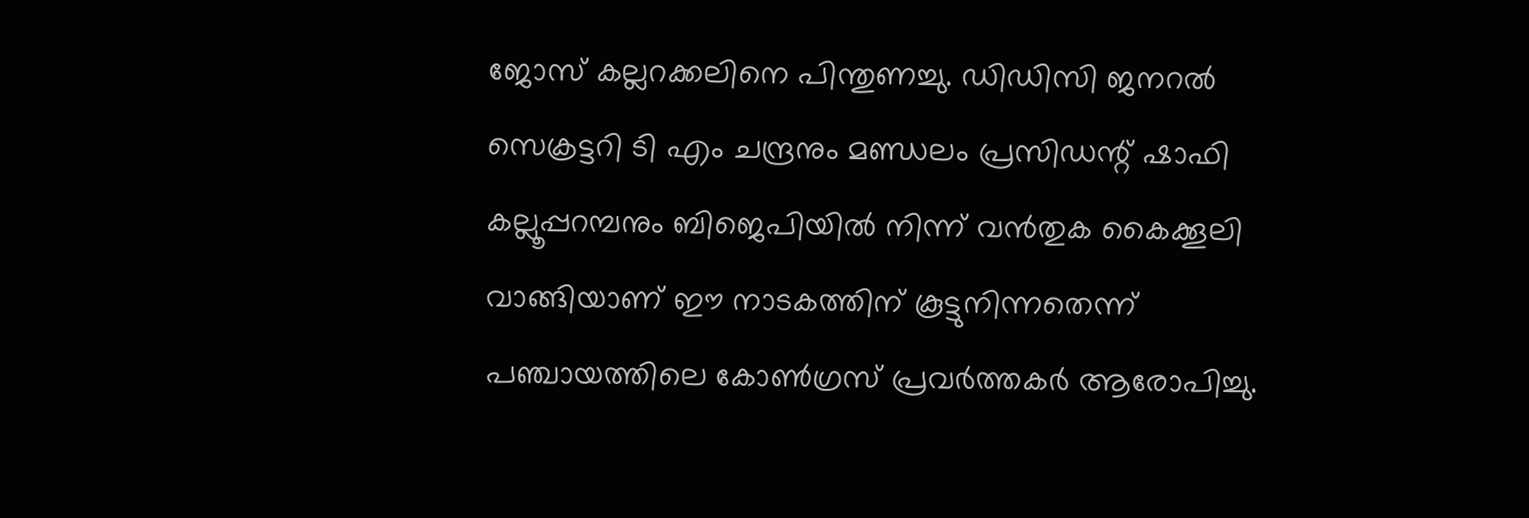ജോസ് കല്ലറക്കലിനെ പിന്തുണച്ചു. ഡിഡിസി ജനറല്‍ സെക്രട്ടറി ടി എം ചന്ദ്രനും മണ്ഡലം പ്രസിഡന്റ് ഷാഫി കല്ലൂപ്പറമ്പനും ബിജെപിയില്‍ നിന്ന് വന്‍തുക കൈക്കൂലി വാങ്ങിയാണ് ഈ നാടകത്തിന് കൂട്ടുനിന്നതെന്ന് പഞ്ചായത്തിലെ കോണ്‍ഗ്രസ് പ്രവര്‍ത്തകര്‍ ആരോപിച്ചു.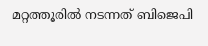മറ്റത്തൂരില്‍ നടന്നത് ബിജെപി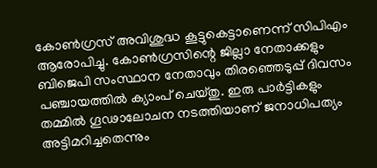കോണ്‍ഗ്രസ് അവിശുദ്ധ കൂട്ടുകെട്ടാണെന്ന് സിപിഎം ആരോപിച്ചു. കോണ്‍ഗ്രസിന്റെ ജില്ലാ നേതാക്കളും ബിജെപി സംസ്ഥാന നേതാവും തിരഞ്ഞെടുപ്പ് ദിവസം പഞ്ചായത്തില്‍ ക്യാംപ് ചെയ്തു. ഇരു പാര്‍ട്ടികളും തമ്മില്‍ ഗൂഢാലോചന നടത്തിയാണ് ജനാധിപത്യം അട്ടിമറിച്ചതെന്നും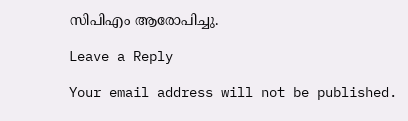സിപിഎം ആരോപിച്ചു.

Leave a Reply

Your email address will not be published.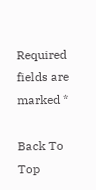Required fields are marked *

Back To Top